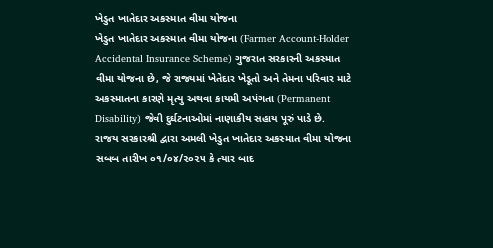ખેડુત ખાતેદાર અકસ્માત વીમા યોજના
ખેડુત ખાતેદાર અકસ્માત વીમા યોજના (Farmer Account-Holder Accidental Insurance Scheme) ગુજરાત સરકારની અકસ્માત વીમા યોજના છે, જે રાજ્યમાં ખેતેદાર ખેડૂતો અને તેમના પરિવાર માટે અકસ્માતના કારણે મૃત્યુ અથવા કાયમી અપંગતા (Permanent Disability) જેવી દુર્ઘટનાઓમાં નાણાકીય સહાય પૂરું પાડે છે.
રાજય સરકારશ્રી દ્વારા અમલી ખેડુત ખાતેદાર અકસ્માત વીમા યોજના સબબ તારીખ ૦૧/૦૪/૨૦૨૫ કે ત્યાર બાદ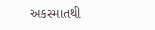અકસ્માતથી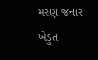મરણ જનાર ખેડુત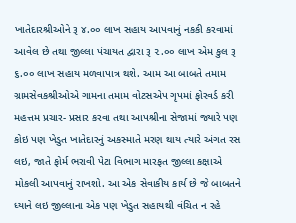ખાતેદારશ્રીઓને રૂ ૪.૦૦ લાખ સહાય આપવાનું નકકી કરવામાં આવેલ છે તથા જીલ્લા પંચાયત દ્વારા રૂ ૨.૦૦ લાખ એમ કુલ રૂ ૬.૦૦ લાખ સહાય મળવાપાત્ર થશે. આમ આ બાબતે તમામ ગ્રામસેવકશ્રીઓએ ગામના તમામ વોટસએપ ગૃપમાં ફોરવર્ડ કરી મહત્તમ પ્રચાર- પ્રસાર કરવા તથા આપશ્રીના સેજામાં જ્યારે પણ કોઇ પણ ખેડુત ખાતેદારનું અકસ્માતે મરણ થાય ત્યારે અંગત રસ લઇ, જાતે ફોર્મ ભરાવી પેટા વિભાગ મારફત જીલ્લા કક્ષાએ મોકલી આપવાનું રાખશો. આ એક સેવાકીય કાર્ય છે જે બાબતને ધ્યાને લઇ જીલ્લાના એક પણ ખેડુત સહાયથી વંચિત ન રહે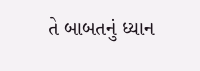તે બાબતનું ધ્યાન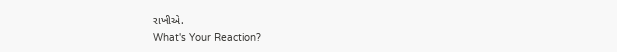રાખીએ.
What's Your Reaction?